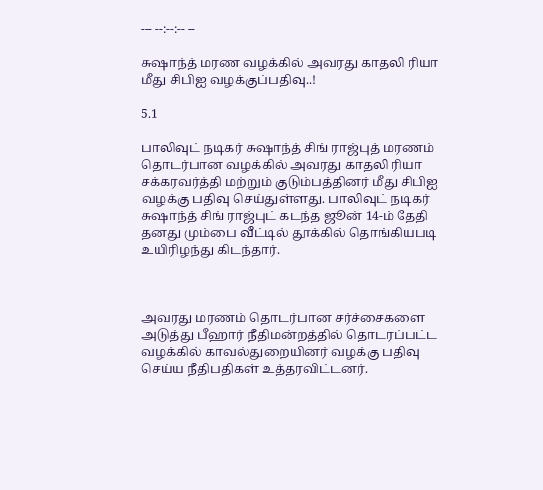--- --:--:-- --

சுஷாந்த் மரண வழக்கில் அவரது காதலி ரியா மீது சி‌பி‌ஐ வழக்குப்பதிவு..!

5.1

பாலிவுட் நடிகர் சுஷாந்த் சிங் ராஜ்புத் மரணம் தொடர்பான வழக்கில் அவரது காதலி ரியா சக்கரவர்த்தி மற்றும் குடும்பத்தினர் மீது சிபிஐ வழக்கு பதிவு செய்துள்ளது. பாலிவுட் நடிகர் சுஷாந்த் சிங் ராஜ்புட் கடந்த ஜூன் 14-ம் தேதி தனது மும்பை வீட்டில் தூக்கில் தொங்கியபடி உயிரிழந்து கிடந்தார்.



அவரது மரணம் தொடர்பான சர்ச்சைகளை அடுத்து பீஹார் நீதிமன்றத்தில் தொடரப்பட்ட வழக்கில் காவல்துறையினர் வழக்கு பதிவு செய்ய நீதிபதிகள் உத்தரவிட்டனர்.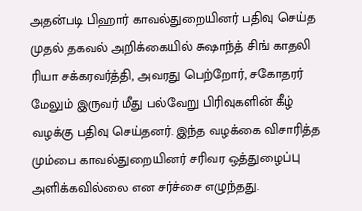அதன்படி பிஹார் காவல்துறையினர் பதிவு செய்த முதல் தகவல் அறிக்கையில் சுஷாந்த் சிங் காதலி ரியா சக்கரவர்த்தி, அவரது பெற்றோர், சகோதரர் மேலும் இருவர் மீது பல்வேறு பிரிவுகளின் கீழ் வழக்கு பதிவு செய்தனர். இந்த வழக்கை விசாரித்த மும்பை காவல்துறையினர் சரிவர ஒத்துழைப்பு அளிக்கவில்லை என சர்ச்சை எழுந்தது.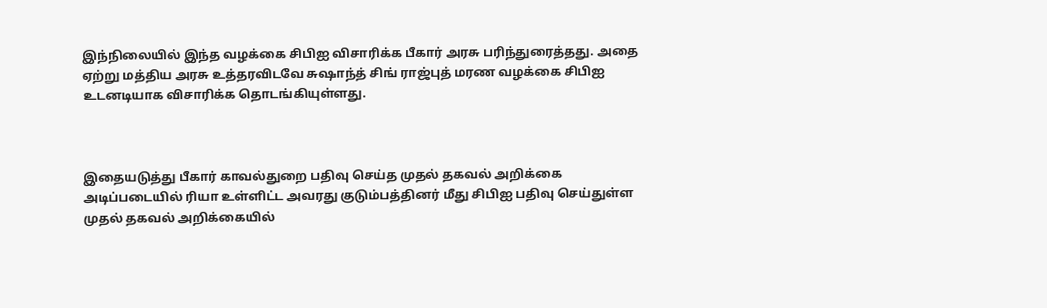இந்நிலையில் இந்த வழக்கை சிபிஐ விசாரிக்க பீகார் அரசு பரிந்துரைத்தது. அதை ஏற்று மத்திய அரசு உத்தரவிடவே சுஷாந்த் சிங் ராஜ்புத் மரண வழக்கை சிபிஐ உடனடியாக விசாரிக்க தொடங்கியுள்ளது.



இதையடுத்து பீகார் காவல்துறை பதிவு செய்த முதல் தகவல் அறிக்கை அடிப்படையில் ரியா உள்ளிட்ட அவரது குடும்பத்தினர் மீது சிபிஐ பதிவு செய்துள்ள முதல் தகவல் அறிக்கையில்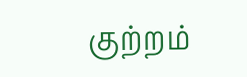குற்றம்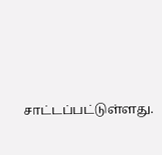சாட்டப்பட்டுள்ளது.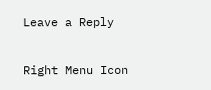Leave a Reply

Right Menu Icon